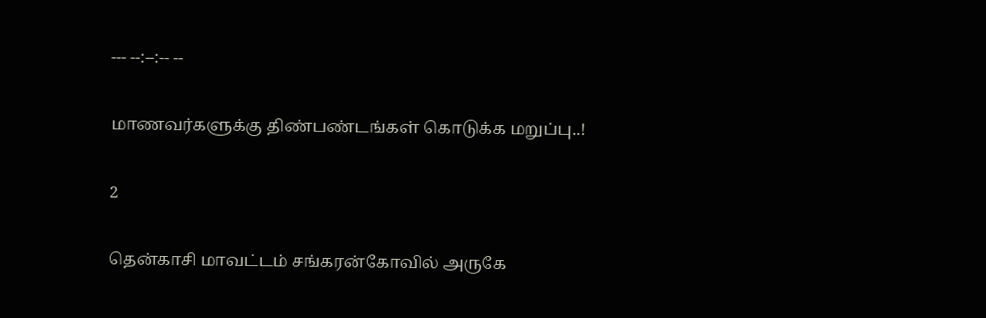--- --:--:-- --

மாணவர்களுக்கு திண்பண்டங்கள் கொடுக்க மறுப்பு..!

2

தென்காசி மாவட்டம் சங்கரன்கோவில் அருகே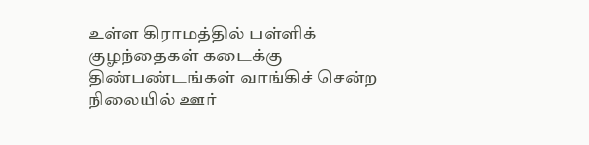உள்ள கிராமத்தில் பள்ளிக் குழந்தைகள் கடைக்கு திண்பண்டங்கள் வாங்கிச் சென்ற நிலையில் ஊர்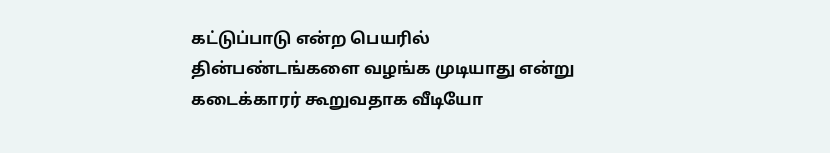கட்டுப்பாடு என்ற பெயரில் தின்பண்டங்களை வழங்க முடியாது என்று கடைக்காரர் கூறுவதாக வீடியோ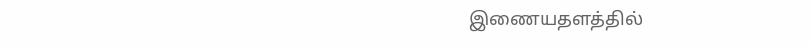இணையதளத்தில்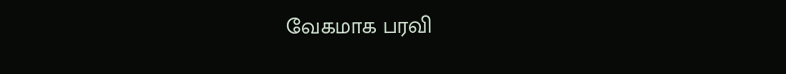வேகமாக பரவி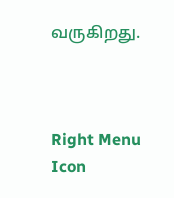வருகிறது.



Right Menu Icon